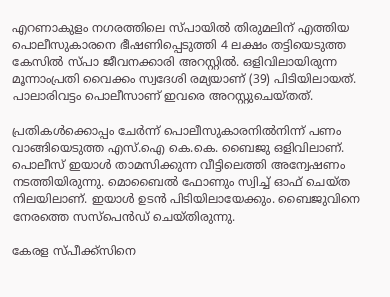എറണാകുളം നഗരത്തിലെ സ്പായില്‍ തിരുമലിന് എത്തിയ പൊലീസുകാരനെ ഭീഷണിപ്പെടുത്തി 4 ലക്ഷം തട്ടിയെടുത്ത കേസില്‍ സ്പാ ജീവനക്കാരി അറസ്റ്റില്‍. ഒളിവിലായിരുന്ന മൂന്നാംപ്രതി വൈക്കം സ്വദേശി രമ്യയാണ് (39) പിടിയിലായത്. പാലാരിവട്ടം പൊലീസാണ് ഇവരെ അറസ്റ്റുചെയ്തത്.

പ്രതികള്‍ക്കൊപ്പം ചേർന്ന് പൊലീസുകാരനില്‍നിന്ന് പണം വാങ്ങിയെടുത്ത എസ്.ഐ കെ.കെ. ബൈജു ഒളിവിലാണ്. പൊലീസ് ഇയാള്‍ താമസിക്കുന്ന വീട്ടിലെത്തി അന്വേഷണം നടത്തിയിരുന്നു. മൊബൈല്‍ ഫോണും സ്വിച്ച്‌ ഓഫ് ചെയ്ത നിലയിലാണ്. ഇയാള്‍ ഉടൻ പിടിയിലായേക്കും. ബൈജുവിനെ നേരത്തെ സസ്‌പെൻഡ് ചെയ്തിരുന്നു.

കേരള സ്പീക്ക്സിനെ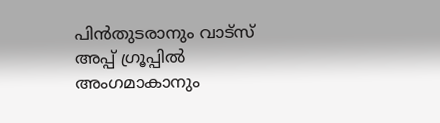പിൻതുടരാനും വാട്സ് അപ്പ് ഗ്രൂപ്പിൽ അംഗമാകാനും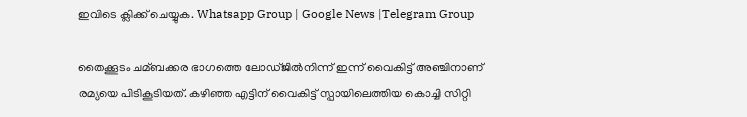ഇവിടെ ക്ലിക്ക് ചെയ്യുക. Whatsapp Group | Google News |Telegram Group

തൈക്കൂടം ചമ്ബക്കര ഭാഗത്തെ ലോഡ്ജില്‍നിന്ന് ഇന്ന് വൈകിട്ട് അഞ്ചിനാണ് രമ്യയെ പിടികൂടിയത്. കഴിഞ്ഞ എട്ടിന് വൈകിട്ട് സ്പായിലെത്തിയ കൊച്ചി സിറ്റി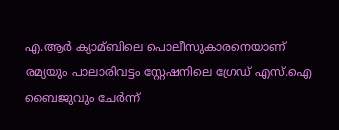എ.ആർ ക്യാമ്ബിലെ പൊലീസുകാരനെയാണ് രമ്യയും പാലാരിവട്ടം സ്റ്റേഷനിലെ ഗ്രേഡ് എസ്.ഐ ബൈജുവും ചേർന്ന്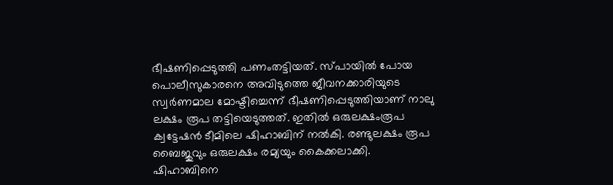ഭീഷണിപ്പെടുത്തി പണംതട്ടിയത്. സ്പായില്‍ പോയ പൊലീസുകാരനെ അവിടുത്തെ ജീവനക്കാരിയുടെ സ്വർണമാല മോഷ്ടിച്ചെന്ന് ഭീഷണിപ്പെടുത്തിയാണ് നാലു ലക്ഷം രൂപ തട്ടിയെടുത്തത്. ഇതില്‍ ഒരുലക്ഷംരൂപ ക്വട്ടേഷൻ ടീമിലെ ഷിഹാബിന് നല്‍കി. രണ്ടുലക്ഷം രൂപ ബൈജുവും ഒരുലക്ഷം രമ്യയും കൈക്കലാക്കി. ഷിഹാബിനെ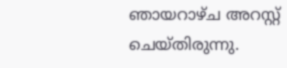ഞായറാഴ്ച അറസ്റ്റ് ചെയ്തിരുന്നു.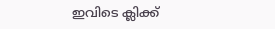ഇവിടെ ക്ലിക്ക്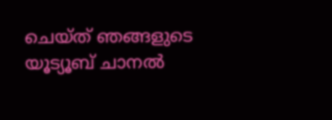ചെയ്ത് ഞങ്ങളുടെ യൂട്യൂബ് ചാനൽ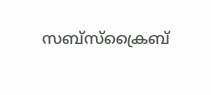സബ്സ്ക്രൈബ്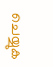ചെയ്യുക